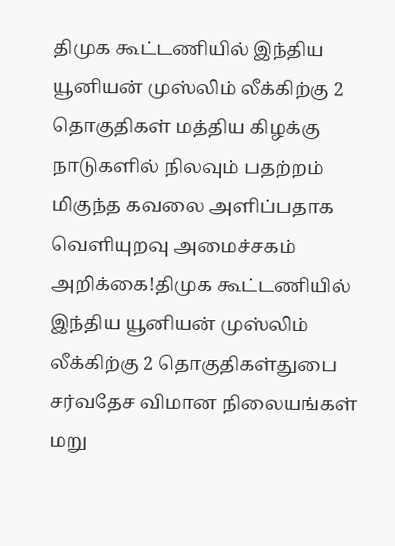திமுக கூட்டணியில் இந்திய யூனியன் முஸ்லிம் லீக்கிற்கு 2 தொகுதிகள் மத்திய கிழக்கு நாடுகளில் நிலவும் பதற்றம் மிகுந்த கவலை அளிப்பதாக வெளியுறவு அமைச்சகம் அறிக்கை!திமுக கூட்டணியில் இந்திய யூனியன் முஸ்லிம் லீக்கிற்கு 2 தொகுதிகள்துபை சர்வதேச விமான நிலையங்கள் மறு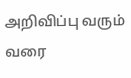அறிவிப்பு வரும் வரை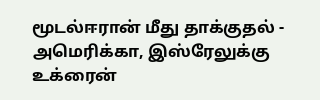மூடல்ஈரான் மீது தாக்குதல் - அமெரிக்கா, இஸ்ரேலுக்கு உக்ரைன்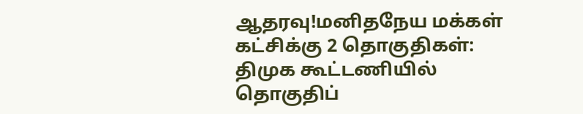ஆதரவு!மனிதநேய மக்கள் கட்சிக்கு 2 தொகுதிகள்: திமுக கூட்டணியில் தொகுதிப்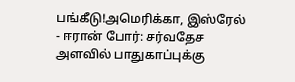பங்கீடு!அமெரிக்கா, இஸ்ரேல் - ஈரான் போர்: சர்வதேச அளவில் பாதுகாப்புக்கு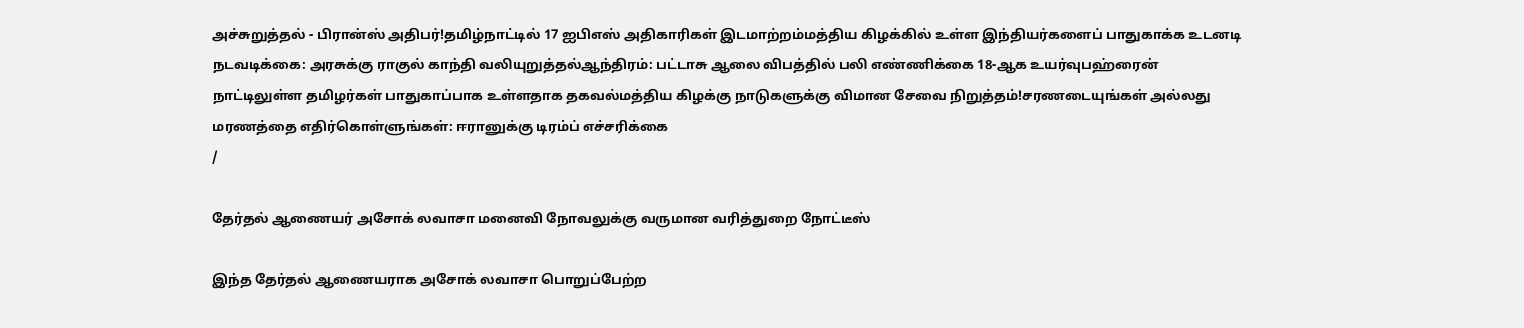அச்சுறுத்தல் - பிரான்ஸ் அதிபர்!தமிழ்நாட்டில் 17 ஐபிஎஸ் அதிகாரிகள் இடமாற்றம்மத்திய கிழக்கில் உள்ள இந்தியர்களைப் பாதுகாக்க உடனடி நடவடிக்கை: அரசுக்கு ராகுல் காந்தி வலியுறுத்தல்ஆந்திரம்: பட்டாசு ஆலை விபத்தில் பலி எண்ணிக்கை 18-ஆக உயர்வுபஹ்ரைன் நாட்டிலுள்ள தமிழர்கள் பாதுகாப்பாக உள்ளதாக தகவல்மத்திய கிழக்கு நாடுகளுக்கு விமான சேவை நிறுத்தம்!சரணடையுங்கள் அல்லது மரணத்தை எதிர்கொள்ளுங்கள்: ஈரானுக்கு டிரம்ப் எச்சரிக்கை
/

தேர்தல் ஆணையர் அசோக் லவாசா மனைவி நோவலுக்கு வருமான வரித்துறை நோட்டீஸ்

இந்த தேர்தல் ஆணையராக அசோக் லவாசா பொறுப்பேற்ற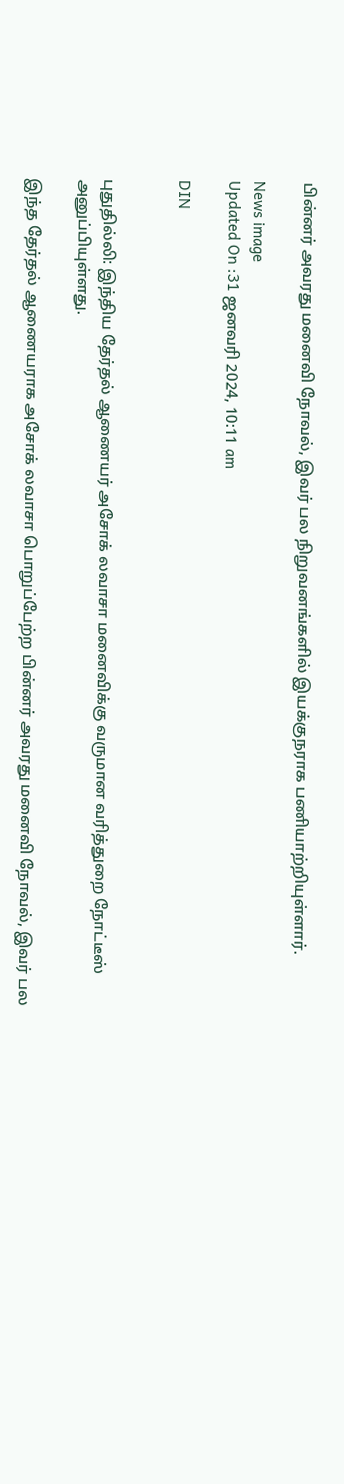பின்னர் அவரது மனைவி நோவல், இவர் பல நிறுவனங்களில் இயக்குநராக பணியாற்றியுள்ளார்.

News image
Updated On :31 ஜனவரி 2024, 10:11 am

DIN


புதுதில்லி: இந்திய தேர்தல் ஆணையர் அசோக் லவாசா மனைவிக்கு வருமான வரித்துறை நோட்டீஸ் அனுப்பியுள்ளது.

இந்த தேர்தல் ஆணையராக அசோக் லவாசா பொறுப்பேற்ற பின்னர் அவரது மனைவி நோவல், இவர் பல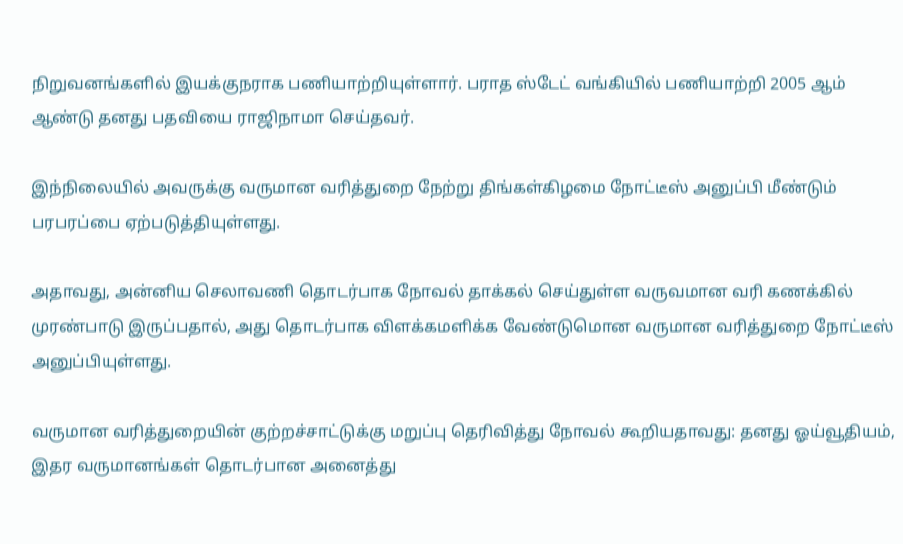நிறுவனங்களில் இயக்குநராக பணியாற்றியுள்ளார். பராத ஸ்டேட் வங்கியில் பணியாற்றி 2005 ஆம் ஆண்டு தனது பதவியை ராஜிநாமா செய்தவர்.

இந்நிலையில் அவருக்கு வருமான வரித்துறை நேற்று திங்கள்கிழமை நோட்டீஸ் அனுப்பி மீண்டும் பரபரப்பை ஏற்படுத்தியுள்ளது.

அதாவது, அன்னிய செலாவணி தொடர்பாக நோவல் தாக்கல் செய்துள்ள வருவமான வரி கணக்கில் முரண்பாடு இருப்பதால், அது தொடர்பாக விளக்கமளிக்க வேண்டுமொன வருமான வரித்துறை நோட்டீஸ் அனுப்பியுள்ளது.

வருமான வரித்துறையின் குற்றச்சாட்டுக்கு மறுப்பு தெரிவித்து நோவல் கூறியதாவது: தனது ஓய்வூதியம், இதர வருமானங்கள் தொடர்பான அனைத்து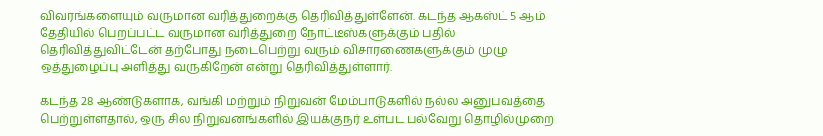விவரங்களையும் வருமான வரித்துறைக்கு தெரிவித்துள்ளேன். கடந்த ஆகஸ்ட் 5 ஆம் தேதியில் பெறப்பட்ட வருமான வரித்துறை நோட்டீஸ்களுக்கும் பதில் தெரிவித்துவிட்டேன் தற்போது நடைபெற்று வரும் விசாரணைகளுக்கும் முழு ஒத்துழைப்பு அளித்து வருகிறேன் என்று தெரிவித்துள்ளார்.

கடந்த 28 ஆண்டுகளாக, வங்கி மற்றும் நிறுவன் மேம்பாடுகளில் நல்ல அனுபவத்தை பெற்றுள்ளதால், ஒரு சில நிறுவனங்களில் இயக்குநர் உள்பட பல்வேறு தொழில்முறை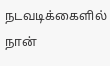நடவடிக்கைளில் நான்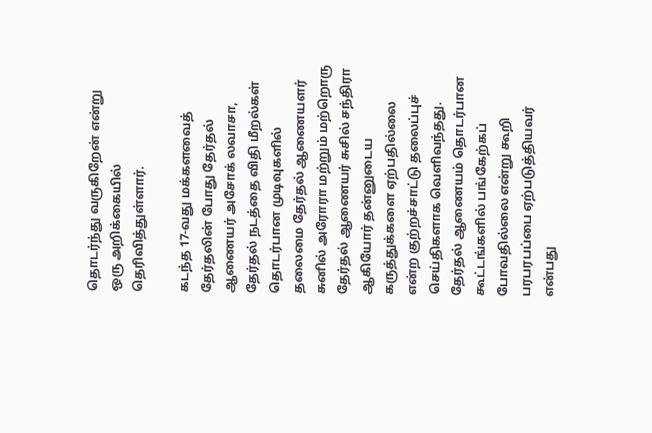தொடர்ந்து வருகிறேன் என்று ஒரு அறிக்கையில் தெரிவித்துள்ளார்.

கடந்த 17-வது மக்களவைத் தேர்தலின் போது தேர்தல் ஆணையர் அசோக் லவாசா, தேர்தல் நடத்தை விதி மீறல்கள் தொடர்பான முடிவுகளில் தலைமை தேர்தல் ஆணையளர் சுனில் அரோரா மற்றும் மற்றொரு தேர்தல் ஆணையர் சுசில் சந்திரா ஆகியோர் தன்னுடைய கருத்துக்களை ஏற்பதில்லை என்ற குற்றச்சாட்டு தலைப்புச் செய்திகளாக வெளிவந்தது. தேர்தல் ஆணையம் தொடர்பான கூட்டங்களில் பங்கேற்கப் போவதில்லை என்று கூறி பரபரபப்பை ஏற்படுத்தியவர் என்பது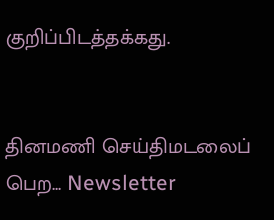குறிப்பிடத்தக்கது.


தினமணி செய்திமடலைப் பெற... Newsletter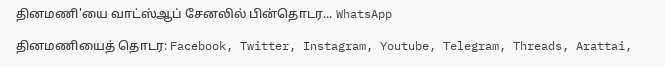தினமணி'யை வாட்ஸ்ஆப் சேனலில் பின்தொடர... WhatsApp

தினமணியைத் தொடர: Facebook, Twitter, Instagram, Youtube, Telegram, Threads, Arattai,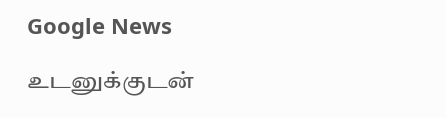Google News

உடனுக்குடன்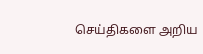செய்திகளை அறிய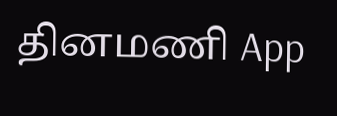தினமணி App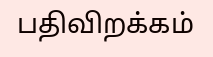பதிவிறக்கம்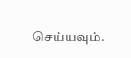செய்யவும்.